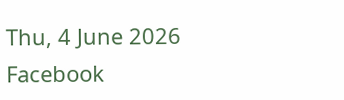Thu, 4 June 2026
Facebook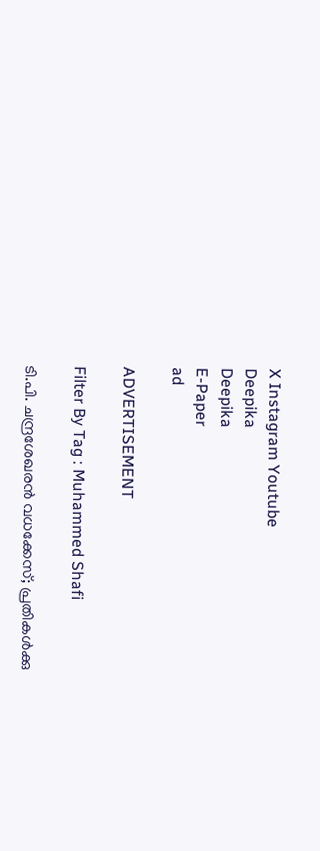X Instagram Youtube
Deepika
Deepika
E-Paper
ad

ADVERTISEMENT

Filter By Tag : Muhammed Shafi

ടി.പി. ചന്ദ്രശേഖരൻ വധക്കേസ്; പ്രതികൾക്കു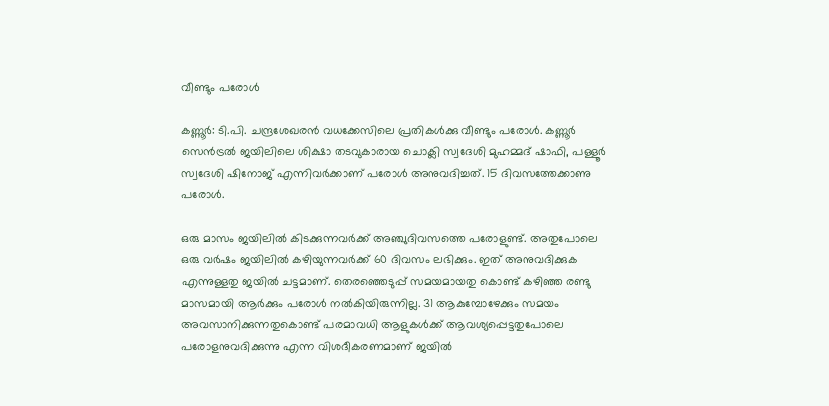വീണ്ടും പരോൾ

കണ്ണൂർ: ടി.പി. ചന്ദ്രശേഖരൻ വധക്കേസിലെ പ്രതികൾക്കു വീണ്ടും പരോൾ. കണ്ണൂർ സെൻട്രൽ ജയിലിലെ ശിക്ഷാ തടവുകാരായ ചൊക്ലി സ്വദേശി മുഹമ്മദ് ഷാഫി, പള്ളൂർ സ്വദേശി ഷിനോജ് എന്നിവർക്കാണ് പരോൾ അനുവദിച്ചത്. 15 ദിവസത്തേക്കാണു പരോൾ.

ഒരു മാസം ജയിലിൽ കിടക്കുന്നവര്‍ക്ക് അഞ്ചുദിവസത്തെ പരോളുണ്ട്. അതുപോലെ ഒരു വര്‍ഷം ജയിലിൽ കഴിയുന്നവര്‍ക്ക് 60 ദിവസം ലഭിക്കും. ഇത് അനുവദിക്കുക എന്നുള്ളതു ജയിൽ ചട്ടമാണ്. തെരഞ്ഞെടുപ്പ് സമയമായതു കൊണ്ട് കഴിഞ്ഞ രണ്ടു മാസമായി ആര്‍ക്കും പരോള്‍ നൽകിയിരുന്നില്ല. 31 ആകുമ്പോഴേക്കും സമയം അവസാനിക്കുന്നതുകൊണ്ട് പരമാവധി ആളുകള്‍ക്ക് ആവശ്യപ്പെട്ടതുപോലെ പരോളനുവദിക്കുന്നു എന്ന വിശദീകരണമാണ് ജയിൽ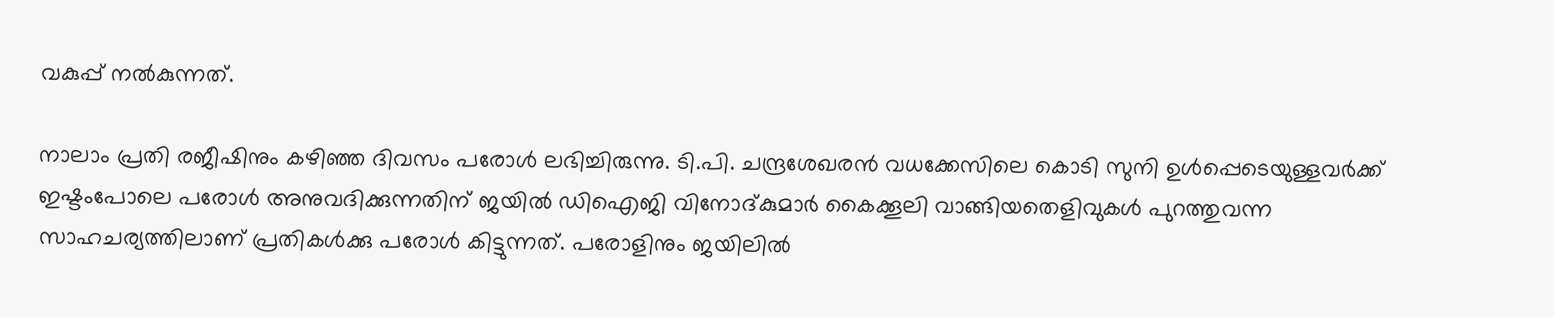വകുപ്പ് നൽകുന്നത്.

നാലാം പ്രതി രജീഷിനും കഴിഞ്ഞ ദിവസം പരോൾ ലഭിച്ചിരുന്നു. ടി.പി. ചന്ദ്രശേഖരൻ വധക്കേസിലെ കൊടി സുനി ഉൾപ്പെടെയുള്ളവർക്ക് ഇഷ്ടംപോലെ പരോൾ അനുവദിക്കുന്നതിന് ജയിൽ ഡിഐജി വിനോദ്കുമാർ കൈക്കൂലി വാങ്ങിയതെളിവുകൾ പുറത്തുവന്ന സാഹചര്യത്തിലാണ് പ്രതികൾക്കു പരോൾ കിട്ടുന്നത്. പരോളിനും ജയിലിൽ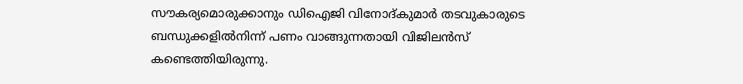സൗകര്യമൊരുക്കാനും ഡിഐജി വിനോദ്‌കുമാർ തടവുകാരുടെ ബന്ധുക്കളിൽനിന്ന് പണം വാങ്ങുന്നതായി വിജിലൻസ് കണ്ടെത്തിയിരുന്നു.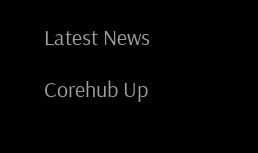Latest News

Corehub Up